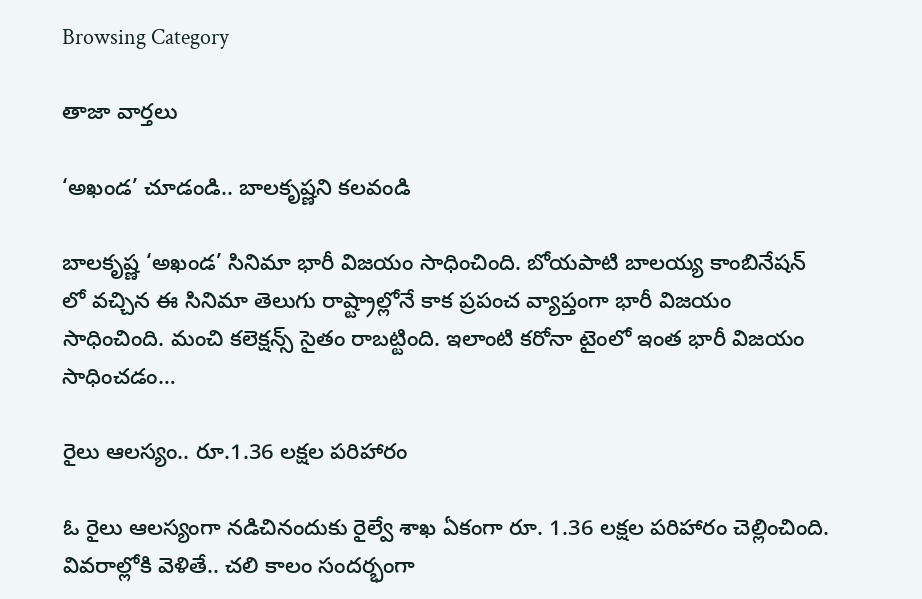Browsing Category

తాజా వార్తలు

‘అఖండ’ చూడండి.. బాలకృష్ణని క‌ల‌వండి

బాలకృష్ణ ‘అఖండ’ సినిమా భారీ విజయం సాధించింది. బోయపాటి బాలయ్య కాంబినేషన్ లో వచ్చిన ఈ సినిమా తెలుగు రాష్ట్రాల్లోనే కాక ప్రపంచ వ్యాప్తంగా భారీ విజయం సాధించింది. మంచి కలెక్షన్స్ సైతం రాబట్టింది. ఇలాంటి కరోనా టైంలో ఇంత భారీ విజయం సాధించడం…

రైలు ఆల‌స్యం.. రూ.1.36 ల‌క్ష‌ల‌ పరిహారం

ఓ రైలు ఆల‌స్యంగా న‌డిచినందుకు రైల్వే శాఖ ఏకంగా రూ. 1.36 ల‌క్ష‌ల ప‌రిహారం చెల్లించింది. వివ‌రాల్లోకి వెళితే.. చ‌లి కాలం సందర్భంగా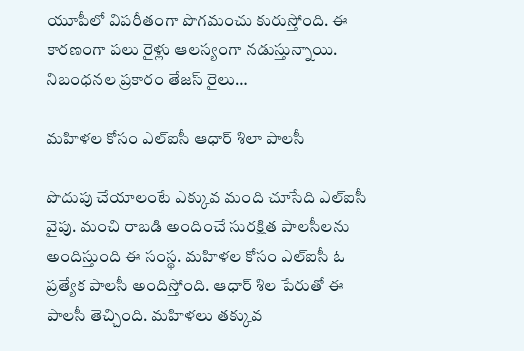యూపీలో విపరీతంగా పొగమంచు కురుస్తోంది. ఈ కారణంగా పలు రైళ్లు ఆలస్యంగా నడుస్తున్నాయి. నిబంధనల ప్రకారం తేజస్ రైలు…

మహిళల కోసం ఎల్ఐసీ ఆధార్ శిలా పాలసీ

పొదుపు చేయాలంటే ఎక్కువ మంది చూసేది ఎల్ఐసీ వైపు. మంచి రాబడి అందించే సురక్షిత పాలసీలను అందిస్తుంది ఈ సంస్థ‌. మ‌హిళ‌ల కోసం ఎల్ఐసీ ఓ ప్ర‌త్యేక పాల‌సీ అందిస్తోంది. ఆధార్ శిల పేరుతో ఈ పాలసీ తెచ్చింది. మహిళలు తక్కువ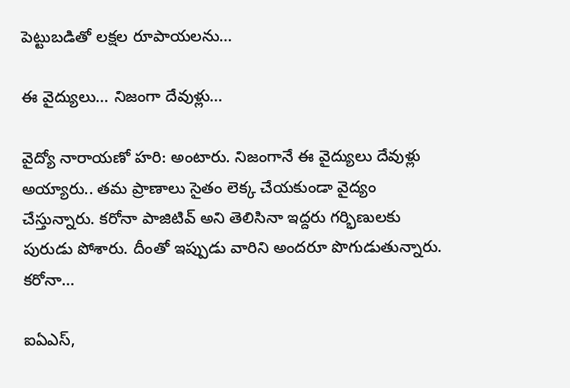పెట్టుబడితో లక్షల రూపాయలను…

ఈ వైద్యులు… నిజంగా దేవుళ్లు…

వైద్యో నారాయ‌ణో హ‌రి: అంటారు. నిజంగానే ఈ వైద్యులు దేవుళ్లు అయ్యారు.. త‌మ ప్రాణాలు సైతం లెక్క చేయకుండా వైద్యం చేస్తున్నారు. కరోనా పాజిటివ్ అని తెలిసినా ఇద్దరు గర్భిణులకు పురుడు పోశారు. దీంతో ఇప్పుడు వారిని అంద‌రూ పొగుడుతున్నారు. కరోనా…

ఐఏఎస్‌,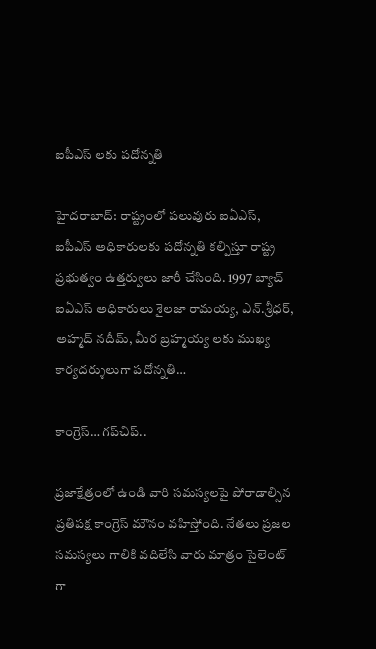ఐపీఎస్ ల‌కు ప‌దోన్న‌తి

హైదరాబాద్: రాష్ట్రంలో పలువురు ఐఏఎస్, ఐపీఎస్ అధికారులకు పదోన్నతి కల్పిస్తూ రాష్ట్ర ప్రభుత్వం ఉత్తర్వులు జారీ చేసింది. 1997 బ్యాచ్ ఐఏఎస్ అధికారులు శైలజా రామయ్య, ఎన్.శ్రీధర్, అహ్మద్ నదీమ్, మీర బ్రహ్మయ్య లకు ముఖ్య కార్యదర్శులుగా పదోన్నతి…

కాంగ్రెస్‌… గ‌ప్‌చిప్‌..

ప్ర‌జాక్షేత్రంలో ఉండి వారి స‌మ‌స్య‌ల‌పై పోరాడాల్సిన ప్ర‌తిప‌క్ష కాంగ్రెస్ మౌనం వహిస్తోంది. నేత‌లు ప్ర‌జ‌ల స‌మ‌స్య‌లు గాలికి వ‌దిలేసి వారు మాత్రం సైలెంట్ గా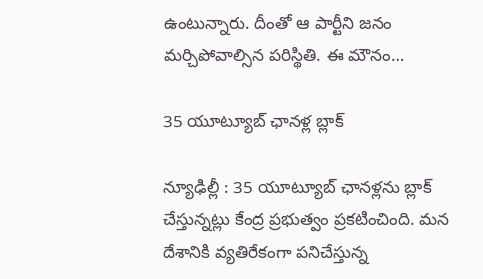ఉంటున్నారు. దీంతో ఆ పార్టీని జ‌నం మ‌ర్చిపోవాల్సిన ప‌రిస్థితి. ఈ మౌనం…

35 యూట్యూబ్ ఛాన‌ళ్ల బ్లాక్

న్యూఢిల్లీ : 35 యూట్యూబ్ ఛాన‌ళ్ల‌ను బ్లాక్ చేస్తున్న‌ట్లు కేంద్ర ప్ర‌భుత్వం ప్ర‌క‌టించింది. మ‌న దేశానికి వ్య‌తిరేకంగా ప‌నిచేస్తున్న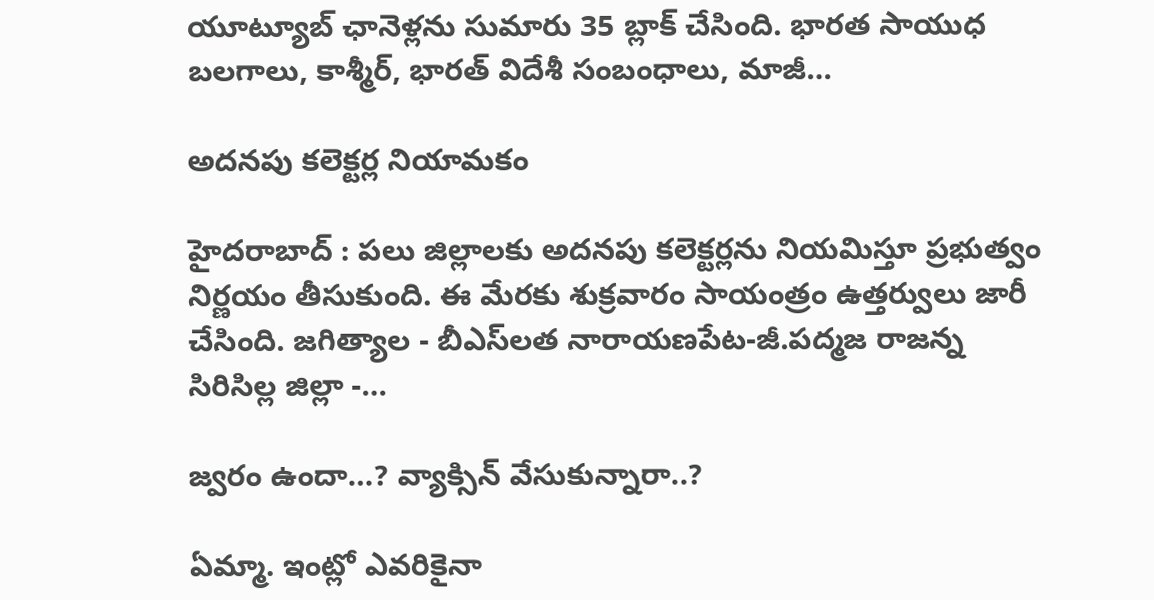యూట్యూబ్‌ ఛానెళ్లను సుమారు 35 బ్లాక్‌ చేసింది. భారత సాయుధ బలగాలు, కాశ్మీర్, భారత్‌ విదేశీ సంబంధాలు, మాజీ…

అద‌న‌పు క‌లెక్ట‌ర్ల నియామ‌కం

హైద‌రాబాద్ : ప‌లు జిల్లాల‌కు అద‌న‌పు క‌లెక్ట‌ర్ల‌ను నియ‌మిస్తూ ప్ర‌భుత్వం నిర్ణ‌యం తీసుకుంది. ఈ మేర‌కు శుక్ర‌వారం సాయంత్రం ఉత్త‌ర్వులు జారీ చేసింది. జగిత్యాల - బీఎస్‌లత నారాయ‌ణ‌పేట‌-జీ.ప‌ద్మ‌జ‌ రాజ‌న్న సిరిసిల్ల జిల్లా -…

జ్వ‌రం ఉందా…? వ్యాక్సిన్ వేసుకున్నారా..?

ఏమ్మా. ఇంట్లో ఎవ‌రికైనా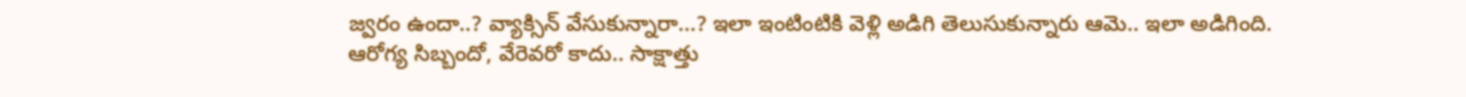జ్వ‌రం ఉందా..? వ్యాక్సిన్ వేసుకున్నారా...? ఇలా ఇంటింటికి వెళ్లి అడిగి తెలుసుకున్నారు ఆమె.. ఇలా అడిగింది. ఆరోగ్య సిబ్బందో, వేరెవ‌రో కాదు.. సాక్షాత్తు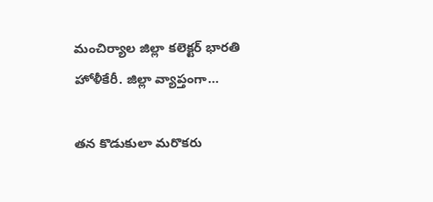మంచిర్యాల జిల్లా క‌లెక్ట‌ర్ భార‌తి హోళీకేరీ. జిల్లా వ్యాప్తంగా…

త‌న కొడుకులా మ‌రొక‌రు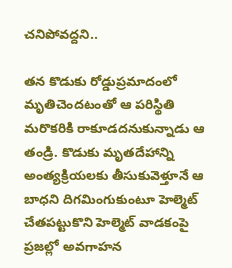చ‌నిపోవ‌ద్ద‌ని..

తన కొడుకు రోడ్డుప్రమాదంలో మృతిచెందటంతో ఆ పరిస్థితి మరొకరికి రాకూడదనుకున్నాడు ఆ తండ్రి. కొడుకు మృతదేహాన్ని అంత్యక్రియలకు తీసుకువెళ్తూనే ఆ బాధని దిగమింగుకుంటూ హెల్మెట్ చేతపట్టుకొని హెల్మెట్ వాడకంపై ప్రజల్లో అవగాహన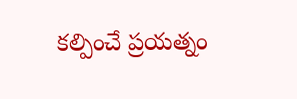కల్పించే ప్రయత్నం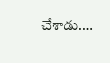చేశాడు.…